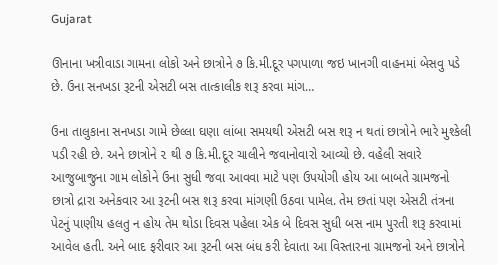Gujarat

ઊનાના ખત્રીવાડા ગામના લોકો અને છાત્રોને ૭ કિ.મી.દૂર પગપાળા જઇ ખાનગી વાહનમાં બેસવુ પડે છે. ઉના સનખડા રૂટની એસટી બસ તાત્કાલીક શરૂ કરવા માંગ…

ઉના તાલુકાના સનખડા ગામે છેલ્લા ઘણા લાંબા સમયથી એસટી બસ શરૂ ન થતાં છાત્રોને ભારે મુશ્કેલી  પડી રહી છે. અને છાત્રોને ૨ થી ૭ કિ.મી.દૂર ચાલીને જવાનોવારો આવ્યો છે. વહેલી સવારે આજુબાજુના ગામ લોકોને ઉના સુધી જવા આવવા માટે પણ ઉપયોગી હોય આ બાબતે ગ્રામજનો છાત્રો દ્રારા અનેકવાર આ રૂટની બસ શરૂ કરવા માંગણી ઉઠવા પામેલ. તેમ છતાં પણ એસટી તંત્રના પેટનું પાણીય હલતુ ન હોય તેમ થોડા દિવસ પહેલા એક બે દિવસ સુધી બસ નામ પુરતી શરૂ કરવામાં આવેલ હતી. અને બાદ ફરીવાર આ રૂટની બસ બંધ કરી દેવાતા આ વિસ્તારના ગ્રામજનો અને છાત્રોને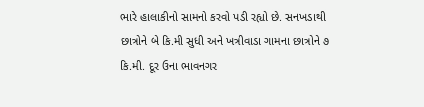ભારે હાલાકીનો સામનો કરવો પડી રહ્યો છે. સનખડાથી છાત્રોને બે કિ.મી સુધી અને ખત્રીવાડા ગામના છાત્રોને ૭ કિ.મી. દૂર ઉના ભાવનગર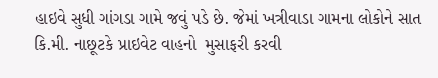હાઇવે સુધી ગાંગડા ગામે જવું પડે છે. જેમાં ખત્રીવાડા ગામના લોકોને સાત કિ.મી. નાછૂટકે પ્રાઇવેટ વાહનો  મુસાફરી કરવી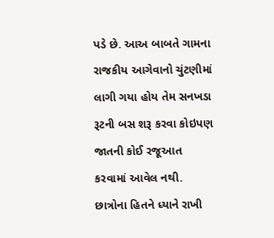પડે છે. આઅ બાબતે ગામના રાજકીય આગેવાનો ચુંટણીમાં લાગી ગયા હોય તેમ સનખડા રૂટની બસ શરૂ કરવા કોઇપણ જાતની કોઈ રજૂઆત કરવામાં આવેલ નથી. છાત્રોના હિતને ધ્યાને રાખી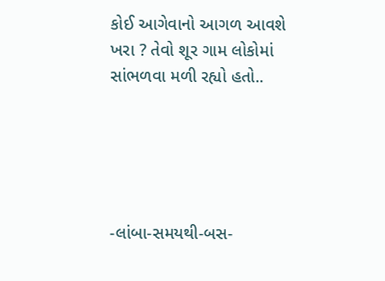કોઈ આગેવાનો આગળ આવશે ખરા ? તેવો શૂર ગામ લોકોમાં સાંભળવા મળી રહ્યો હતો..





-લાંબા-સમયથી-બસ-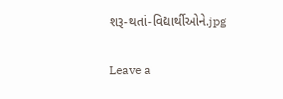શરૂ-થતાં-વિદ્યાર્થીઓને.jpg

Leave a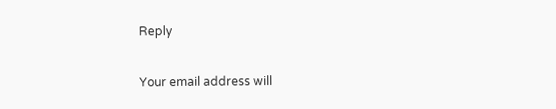Reply

Your email address will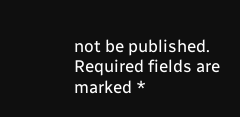not be published. Required fields are marked *